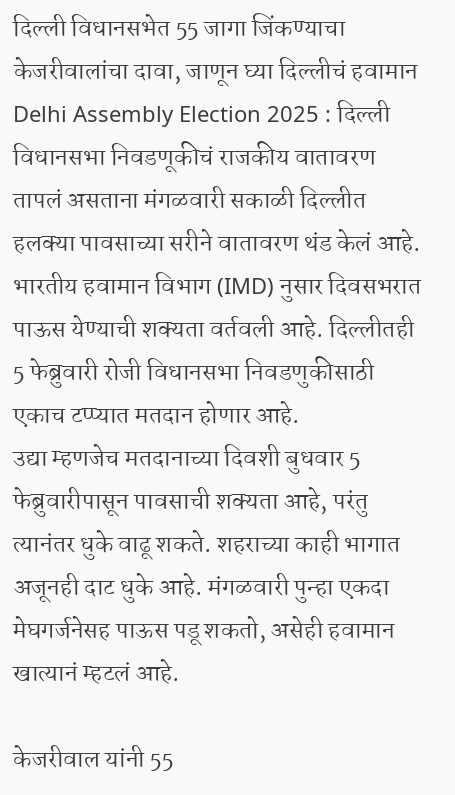दिल्ली विधानसभेत 55 जागा जिंकण्याचा केजरीवालांचा दावा, जाणून घ्या दिल्लीचं हवामान
Delhi Assembly Election 2025 : दिल्ली विधानसभा निवडणूकीचं राजकीय वातावरण तापलं असताना मंगळवारी सकाळी दिल्लीत हलक्या पावसाच्या सरीने वातावरण थंड केलं आहे. भारतीय हवामान विभाग (IMD) नुसार दिवसभरात पाऊस येण्याची शक्यता वर्तवली आहे. दिल्लीतही 5 फेब्रुवारी रोजी विधानसभा निवडणुकीसाठी एकाच टप्प्यात मतदान होणार आहे.
उद्या म्हणजेच मतदानाच्या दिवशी बुधवार 5 फेब्रुवारीपासून पावसाची शक्यता आहे, परंतु त्यानंतर धुके वाढू शकते. शहराच्या काही भागात अजूनही दाट धुके आहे. मंगळवारी पुन्हा एकदा मेघगर्जनेसह पाऊस पडू शकतो, असेही हवामान खात्यानं म्हटलं आहे.

केजरीवाल यांनी 55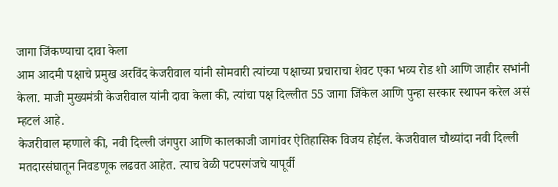जागा जिंकण्याचा दावा केला
आम आदमी पक्षाचे प्रमुख अरविंद केजरीवाल यांनी सोमवारी त्यांच्या पक्षाच्या प्रचाराचा शेवट एका भव्य रोड शो आणि जाहीर सभांनी केला. माजी मुख्यमंत्री केजरीवाल यांनी दावा केला की, त्यांचा पक्ष दिल्लीत 55 जागा जिंकेल आणि पुन्हा सरकार स्थापन करेल असं म्हटलं आहे.
केजरीवाल म्हणाले की, नवी दिल्ली जंगपुरा आणि कालकाजी जागांवर ऐतिहासिक विजय होईल. केजरीवाल चौथ्यांदा नवी दिल्ली मतदारसंघातून निवडणूक लढवत आहेत. त्याच वेळी पटपरगंजचे यापूर्वी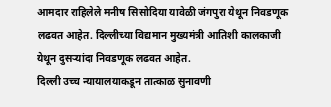आमदार राहिलेले मनीष सिसोदिया यावेळी जंगपुरा येथून निवडणूक लढवत आहेत. दिल्लीच्या विद्यमान मुख्यमंत्री आतिशी कालकाजी येथून दुसऱ्यांदा निवडणूक लढवत आहेत.
दिल्ली उच्च न्यायालयाकडून तात्काळ सुनावणी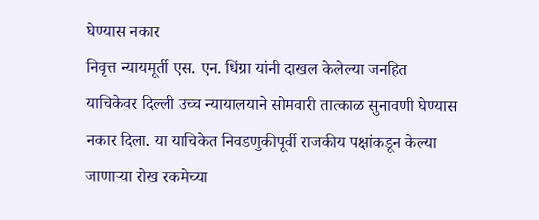घेण्यास नकार
निवृत्त न्यायमूर्ती एस. एन. धिंग्रा यांनी दाखल केलेल्या जनहित याचिकेवर दिल्ली उच्च न्यायालयाने सोमवारी तात्काळ सुनावणी घेण्यास नकार दिला. या याचिकेत निवडणुकीपूर्वी राजकीय पक्षांकडून केल्या जाणाऱ्या रोख रकमेच्या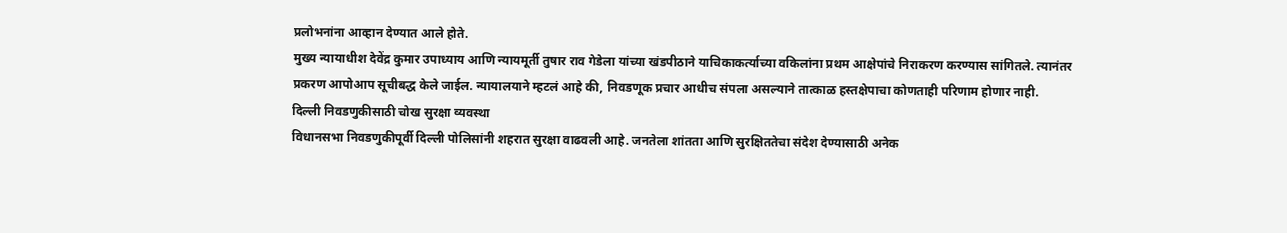प्रलोभनांना आव्हान देण्यात आले होते.
मुख्य न्यायाधीश देवेंद्र कुमार उपाध्याय आणि न्यायमूर्ती तुषार राव गेडेला यांच्या खंडपीठाने याचिकाकर्त्याच्या वकिलांना प्रथम आक्षेपांचे निराकरण करण्यास सांगितले. त्यानंतर प्रकरण आपोआप सूचीबद्ध केले जाईल. न्यायालयाने म्हटलं आहे की, निवडणूक प्रचार आधीच संपला असल्याने तात्काळ हस्तक्षेपाचा कोणताही परिणाम होणार नाही.
दिल्ली निवडणुकीसाठी चोख सुरक्षा व्यवस्था
विधानसभा निवडणुकीपूर्वी दिल्ली पोलिसांनी शहरात सुरक्षा वाढवली आहे. जनतेला शांतता आणि सुरक्षिततेचा संदेश देण्यासाठी अनेक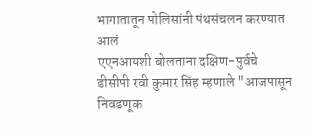भागातातून पोलिसांनी पंथसंचलन करण्यात आलं
एएनआयशी बोलताना दक्षिण-पुर्वचे डीसीपी रवी कुमार सिंह म्हणाले "आजपासून निवडणूक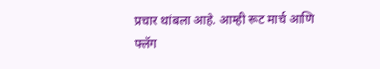प्रचार थांबला आहे. आम्ही रूट मार्च आणि फ्लॅग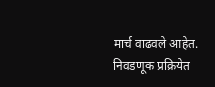मार्च वाढवले आहेत. निवडणूक प्रक्रियेत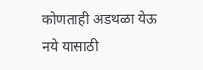कोणताही अडथळा येऊ नये यासाठी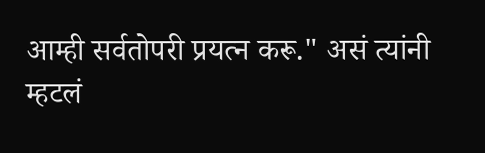आम्ही सर्वतोपरी प्रयत्न करू." असं त्यांनी म्हटलं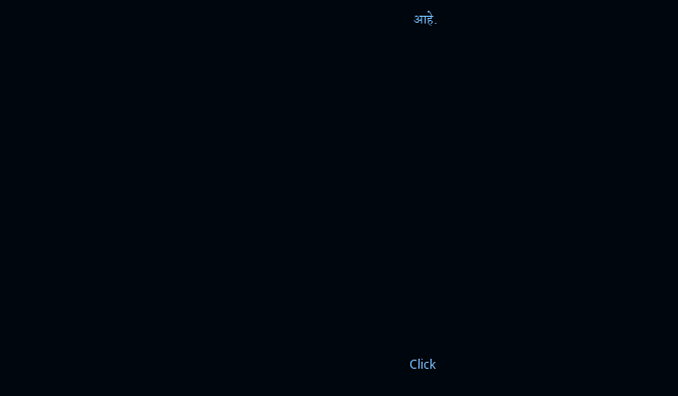आहे.












Click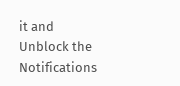it and Unblock the Notifications